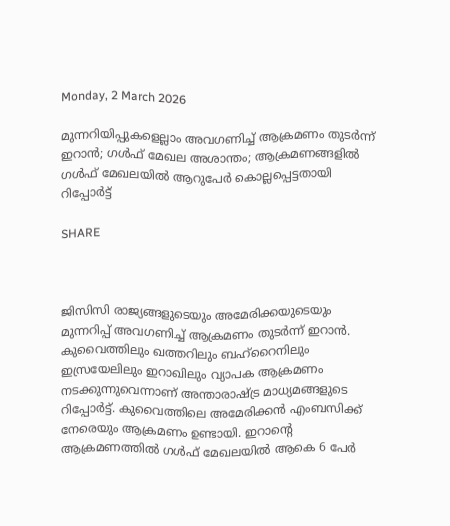Monday, 2 March 2026

മുന്നറിയിപ്പുകളെല്ലാം അവഗണിച്ച് ആക്രമണം തുടര്‍ന്ന് ഇറാന്‍; ഗള്‍ഫ് മേഖല അശാന്തം; ആക്രമണങ്ങളില്‍ ഗള്‍ഫ് മേഖലയില്‍ ആറുപേര്‍ കൊല്ലപ്പെട്ടതായി റിപ്പോര്‍ട്ട്

SHARE



ജിസിസി രാജ്യങ്ങളുടെയും അമേരിക്കയുടെയും മുന്നറിപ്പ് അവഗണിച്ച് ആക്രമണം തുടര്‍ന്ന് ഇറാന്‍. കുവൈത്തിലും ഖത്തറിലും ബഹ്‌റൈനിലും ഇസ്രയേലിലും ഇറാഖിലും വ്യാപക ആക്രമണം നടക്കുന്നുവെന്നാണ് അന്താരാഷ്ട്ര മാധ്യമങ്ങളുടെ റിപ്പോര്‍ട്ട്. കുവൈത്തിലെ അമേരിക്കന്‍ എംബസിക്ക് നേരെയും ആക്രമണം ഉണ്ടായി. ഇറാന്റെ ആക്രമണത്തില്‍ ഗള്‍ഫ് മേഖലയില്‍ ആകെ 6 പേര്‍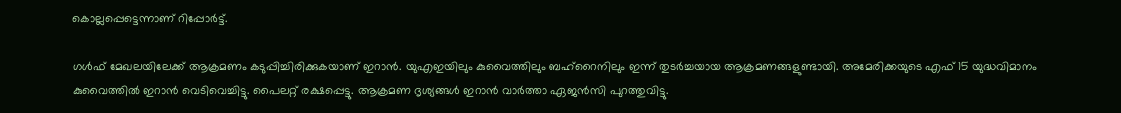കൊല്ലപ്പെട്ടെന്നാണ് റിപ്പോര്‍ട്ട്.

ഗള്‍ഫ് മേഖലയിലേക്ക് ആക്രമണം കടുപ്പിച്ചിരിക്കുകയാണ് ഇറാന്‍. യുഎഇയിലും കുവൈത്തിലും ബഹ്‌റൈനിലും ഇന്ന് തുടര്‍ച്ചയായ ആക്രമണങ്ങളുണ്ടായി. അമേരിക്കയുടെ എഫ് 15 യുദ്ധവിമാനം കുവൈത്തില്‍ ഇറാന്‍ വെടിവെച്ചിട്ടു. പൈലറ്റ് രക്ഷപ്പെട്ടു. ആക്രമണ ദൃശ്യങ്ങള്‍ ഇറാന്‍ വാര്‍ത്താ ഏജന്‍സി പുറത്തുവിട്ടു.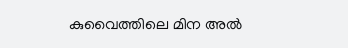കുവൈത്തിലെ മിന അല്‍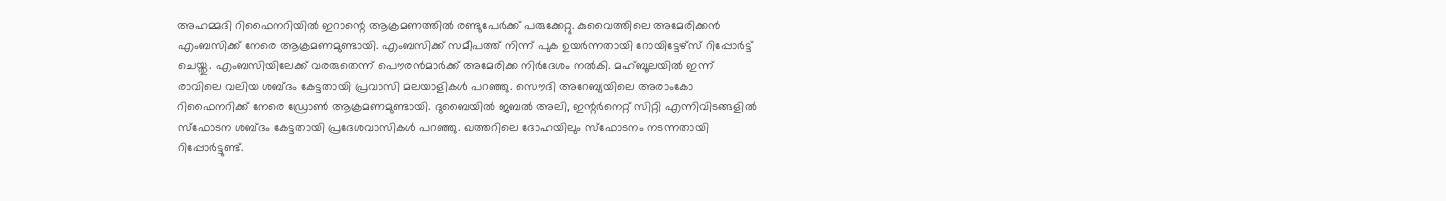അഹമ്മദി റിഫൈനറിയില്‍ ഇറാന്റെ ആക്രമണത്തില്‍ രണ്ടുപേര്‍ക്ക് പരുക്കേറ്റു. കുവൈത്തിലെ അമേരിക്കന്‍ എംബസിക്ക് നേരെ ആക്രമണമുണ്ടായി. എംബസിക്ക് സമീപത്ത് നിന്ന് പുക ഉയര്‍ന്നതായി റോയിട്ടേഴ്‌സ് റിപ്പോര്‍ട്ട് ചെയ്തു. എംബസിയിലേക്ക് വരരുതെന്ന് പൌരന്‍മാര്‍ക്ക് അമേരിക്ക നിര്‍ദേശം നല്‍കി. മഹ്ബൂലയില്‍ ഇന്ന് രാവിലെ വലിയ ശബ്ദം കേട്ടതായി പ്രവാസി മലയാളികള്‍ പറഞ്ഞു. സൌദി അറേബ്യയിലെ അരാംകോ റിഫൈനറിക്ക് നേരെ ഡ്രോണ്‍ ആക്രമണമുണ്ടായി. ദുബൈയില്‍ ജബല്‍ അലി, ഇന്റര്‍നെറ്റ് സിറ്റി എന്നിവിടങ്ങളില്‍ സ്‌ഫോടന ശബ്ദം കേട്ടതായി പ്രദേശവാസികള്‍ പറഞ്ഞു. ഖത്തറിലെ ദോഹയിലും സ്‌ഫോടനം നടന്നതായി റിപ്പോര്‍ട്ടുണ്ട്.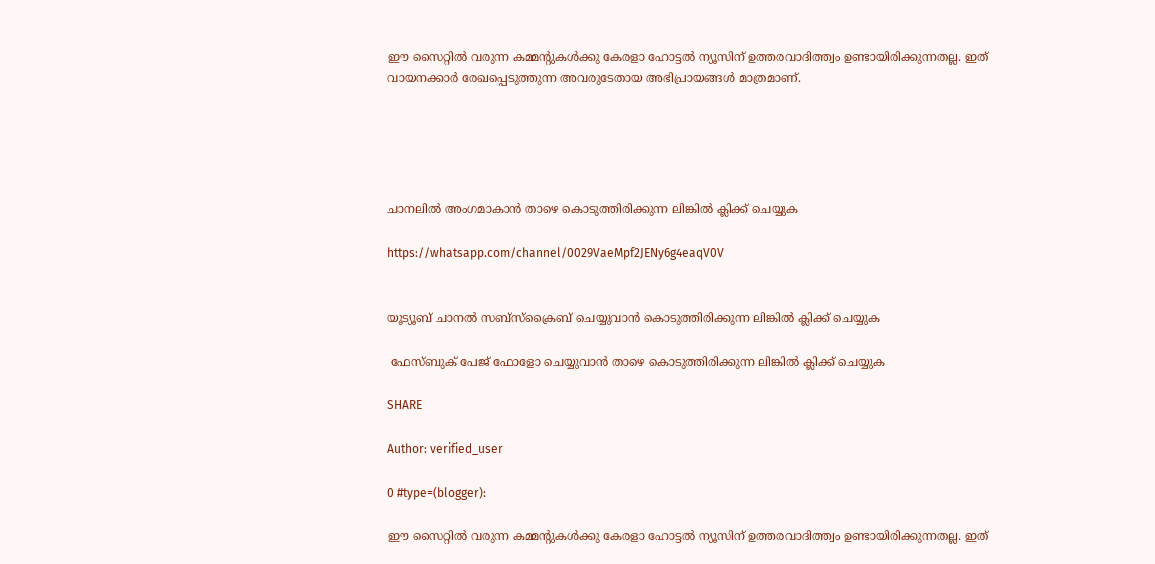ഈ സൈറ്റിൽ വരുന്ന കമ്മന്റുകൾക്കു കേരളാ ഹോട്ടൽ ന്യൂസിന് ഉത്തരവാദിത്ത്വം ഉണ്ടായിരിക്കുന്നതല്ല. ഇത് വായനക്കാർ രേഖപ്പെടുത്തുന്ന അവരുടേതായ അഭിപ്രായങ്ങൾ മാത്രമാണ്.





ചാനലിൽ അംഗമാകാൻ താഴെ കൊടുത്തിരിക്കുന്ന ലിങ്കിൽ ക്ലിക്ക് ചെയ്യുക

https://whatsapp.com/channel/0029VaeMpf2JENy6g4eaqV0V


യൂട്യൂബ് ചാനൽ സബ്സ്ക്രൈബ് ചെയ്യുവാൻ കൊടുത്തിരിക്കുന്ന ലിങ്കിൽ ക്ലിക്ക് ചെയ്യുക

 ഫേസ്ബുക് പേജ് ഫോളോ ചെയ്യുവാൻ താഴെ കൊടുത്തിരിക്കുന്ന ലിങ്കിൽ ക്ലിക്ക് ചെയ്യുക

SHARE

Author: verified_user

0 #type=(blogger):

ഈ സൈറ്റിൽ വരുന്ന കമ്മന്റുകൾക്കു കേരളാ ഹോട്ടൽ ന്യൂസിന് ഉത്തരവാദിത്ത്വം ഉണ്ടായിരിക്കുന്നതല്ല. ഇത്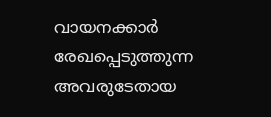വായനക്കാർ രേഖപ്പെടുത്തുന്ന അവരുടേതായ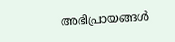അഭിപ്രായങ്ങൾ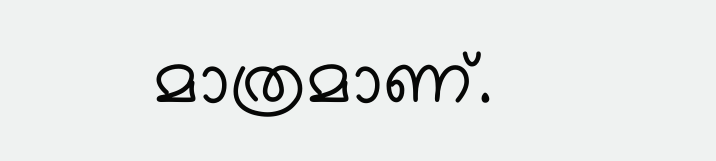മാത്രമാണ്.